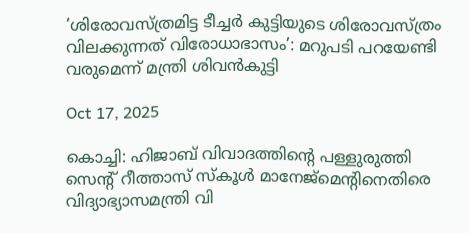‘ശിരോവസ്ത്രമിട്ട ടീച്ചര്‍ കുട്ടിയുടെ ശിരോവസ്ത്രം വിലക്കുന്നത് വിരോധാഭാസം’: മറുപടി പറയേണ്ടി വരുമെന്ന് മന്ത്രി ശിവന്‍കുട്ടി

Oct 17, 2025

കൊച്ചി: ഹിജാബ് വിവാദത്തിന്റെ പള്ളുരുത്തി സെന്റ് റീത്താസ് സ്‌കൂള്‍ മാനേജ്‌മെന്റിനെതിരെ വിദ്യാഭ്യാസമന്ത്രി വി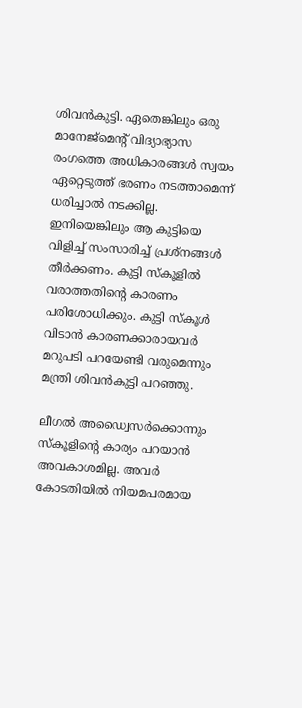ശിവന്‍കുട്ടി. ഏതെങ്കിലും ഒരു മാനേജ്‌മെന്റ് വിദ്യാഭ്യാസ രംഗത്തെ അധികാരങ്ങള്‍ സ്വയം ഏറ്റെടുത്ത് ഭരണം നടത്താമെന്ന് ധരിച്ചാല്‍ നടക്കില്ല. ഇനിയെങ്കിലും ആ കുട്ടിയെ വിളിച്ച് സംസാരിച്ച് പ്രശ്‌നങ്ങള്‍ തീര്‍ക്കണം. കുട്ടി സ്‌കൂളില്‍ വരാത്തതിന്റെ കാരണം പരിശോധിക്കും. കുട്ടി സ്‌കൂള്‍ വിടാന്‍ കാരണക്കാരായവര്‍ മറുപടി പറയേണ്ടി വരുമെന്നും മന്ത്രി ശിവന്‍കുട്ടി പറഞ്ഞു.

ലീഗല്‍ അഡ്വൈസർക്കൊന്നും സ്‌കൂളിന്റെ കാര്യം പറയാന്‍ അവകാശമില്ല. അവര്‍ കോടതിയില്‍ നിയമപരമായ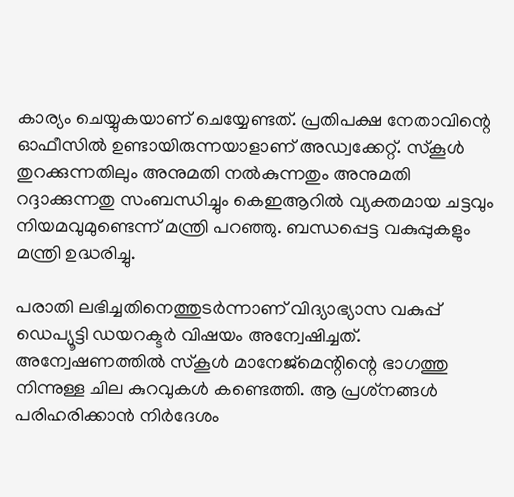കാര്യം ചെയ്യുകയാണ് ചെയ്യേണ്ടത്. പ്രതിപക്ഷ നേതാവിന്റെ ഓഫീസില്‍ ഉണ്ടായിരുന്നയാളാണ് അഡ്വക്കേറ്റ്. സ്‌കൂള്‍ തുറക്കുന്നതിലും അനുമതി നല്‍കുന്നതും അനുമതി റദ്ദാക്കുന്നതു സംബന്ധിച്ചും കെഇആറില്‍ വ്യക്തമായ ചട്ടവും നിയമവുമുണ്ടെന്ന് മന്ത്രി പറഞ്ഞു. ബന്ധപ്പെട്ട വകുപ്പുകളും മന്ത്രി ഉദ്ധരിച്ചു.

പരാതി ലഭിച്ചതിനെത്തുടര്‍ന്നാണ് വിദ്യാഭ്യാസ വകുപ്പ് ഡെപ്യൂട്ടി ഡയറക്ടര്‍ വിഷയം അന്വേഷിച്ചത്. അന്വേഷണത്തില്‍ സ്‌കൂള്‍ മാനേജ്‌മെന്റിന്റെ ഭാഗത്തു നിന്നുള്ള ചില കുറവുകള്‍ കണ്ടെത്തി. ആ പ്രശ്‌നങ്ങള്‍ പരിഹരിക്കാന്‍ നിര്‍ദേശം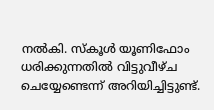നല്‍കി. സ്‌കൂള്‍ യൂണിഫോം ധരിക്കുന്നതില്‍ വിട്ടുവീഴ്ച ചെയ്യേണ്ടെന്ന് അറിയിച്ചിട്ടുണ്ട്.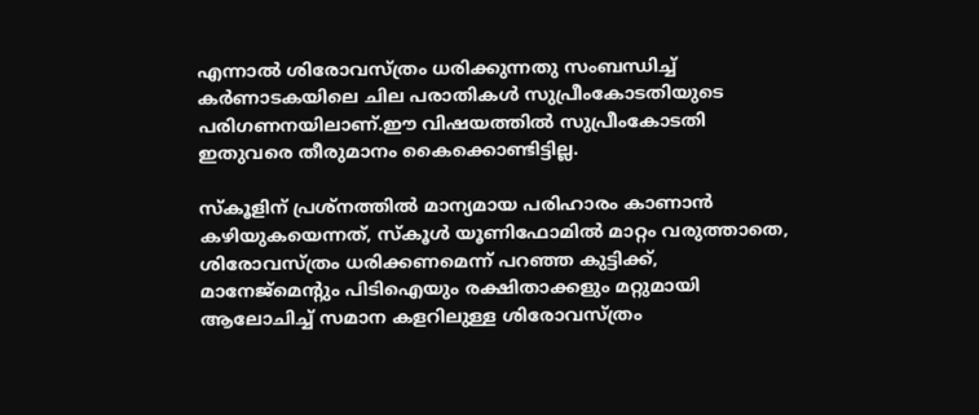എന്നാല്‍ ശിരോവസ്ത്രം ധരിക്കുന്നതു സംബന്ധിച്ച് കര്‍ണാടകയിലെ ചില പരാതികള്‍ സുപ്രീംകോടതിയുടെ പരിഗണനയിലാണ്.ഈ വിഷയത്തില്‍ സുപ്രീംകോടതി ഇതുവരെ തീരുമാനം കൈക്കൊണ്ടിട്ടില്ല.

സ്‌കൂളിന് പ്രശ്‌നത്തില്‍ മാന്യമായ പരിഹാരം കാണാന്‍ കഴിയുകയെന്നത്, സ്‌കൂള്‍ യൂണിഫോമില്‍ മാറ്റം വരുത്താതെ, ശിരോവസ്ത്രം ധരിക്കണമെന്ന് പറഞ്ഞ കുട്ടിക്ക്, മാനേജ്‌മെന്റും പിടിഐയും രക്ഷിതാക്കളും മറ്റുമായി ആലോചിച്ച് സമാന കളറിലുള്ള ശിരോവസ്ത്രം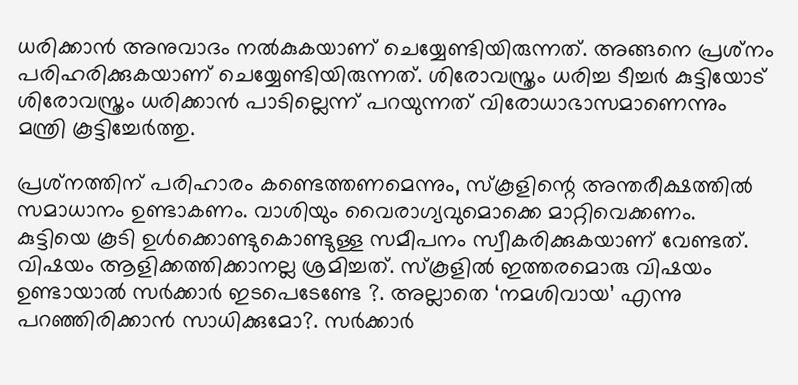ധരിക്കാന്‍ അനുവാദം നല്‍കുകയാണ് ചെയ്യേണ്ടിയിരുന്നത്. അങ്ങനെ പ്രശ്‌നം പരിഹരിക്കുകയാണ് ചെയ്യേണ്ടിയിരുന്നത്. ശിരോവസ്ത്രം ധരിച്ച ടീച്ചര്‍ കുട്ടിയോട് ശിരോവസ്ത്രം ധരിക്കാന്‍ പാടില്ലെന്ന് പറയുന്നത് വിരോധാഭാസമാണെന്നും മന്ത്രി കൂട്ടിച്ചേര്‍ത്തു.

പ്രശ്‌നത്തിന് പരിഹാരം കണ്ടെത്തണമെന്നും, സ്‌കൂളിന്റെ അന്തരീക്ഷത്തില്‍ സമാധാനം ഉണ്ടാകണം. വാശിയും വൈരാഗ്യവുമൊക്കെ മാറ്റിവെക്കണം. കുട്ടിയെ കൂടി ഉള്‍ക്കൊണ്ടുകൊണ്ടുള്ള സമീപനം സ്വീകരിക്കുകയാണ് വേണ്ടത്. വിഷയം ആളിക്കത്തിക്കാനല്ല ശ്രമിച്ചത്. സ്‌കൂളില്‍ ഇത്തരമൊരു വിഷയം ഉണ്ടായാല്‍ സര്‍ക്കാര്‍ ഇടപെടേണ്ടേ ?. അല്ലാതെ ‘നമശിവായ’ എന്നു പറഞ്ഞിരിക്കാന്‍ സാധിക്കുമോ?. സര്‍ക്കാര്‍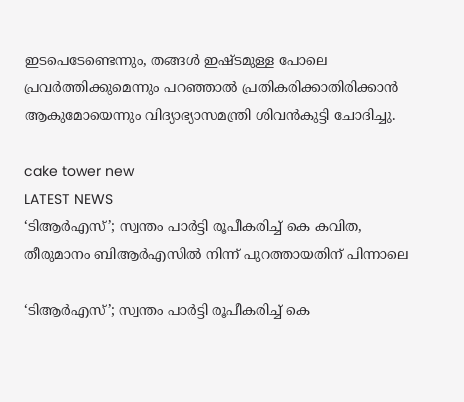ഇടപെടേണ്ടെന്നും, തങ്ങള്‍ ഇഷ്ടമുള്ള പോലെ പ്രവര്‍ത്തിക്കുമെന്നും പറഞ്ഞാല്‍ പ്രതികരിക്കാതിരിക്കാൻ ആകുമോയെന്നും വിദ്യാഭ്യാസമന്ത്രി ശിവന്‍കുട്ടി ചോദിച്ചു.

cake tower new
LATEST NEWS
‘ടിആര്‍എസ്’; സ്വന്തം പാര്‍ട്ടി രൂപീകരിച്ച് കെ കവിത, തീരുമാനം ബിആര്‍എസില്‍ നിന്ന് പുറത്തായതിന് പിന്നാലെ

‘ടിആര്‍എസ്’; സ്വന്തം പാര്‍ട്ടി രൂപീകരിച്ച് കെ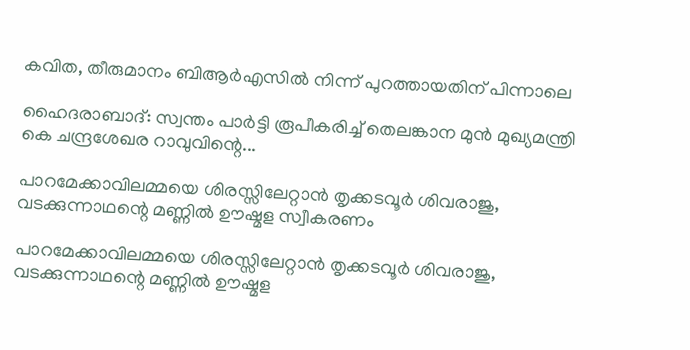കവിത, തീരുമാനം ബിആര്‍എസില്‍ നിന്ന് പുറത്തായതിന് പിന്നാലെ

ഹൈദരാബാദ്: സ്വന്തം പാര്‍ട്ടി രൂപീകരിച്ച് തെലങ്കാന മുന്‍ മുഖ്യമന്ത്രി കെ ചന്ദ്രശേഖര റാവുവിന്റെ...

പാറമേക്കാവിലമ്മയെ ശിരസ്സിലേറ്റാന്‍ തൃക്കടവൂര്‍ ശിവരാജു, വടക്കുന്നാഥന്റെ മണ്ണില്‍ ഊഷ്മള സ്വീകരണം

പാറമേക്കാവിലമ്മയെ ശിരസ്സിലേറ്റാന്‍ തൃക്കടവൂര്‍ ശിവരാജു, വടക്കുന്നാഥന്റെ മണ്ണില്‍ ഊഷ്മള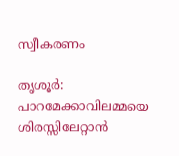സ്വീകരണം

തൃശൂര്‍: പാറമേക്കാവിലമ്മയെ ശിരസ്സിലേറ്റാന്‍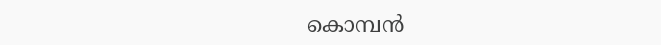കൊമ്പന്‍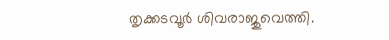തൃക്കടവൂര്‍ ശിവരാജുവെത്തി.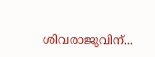ശിവരാജുവിന്...